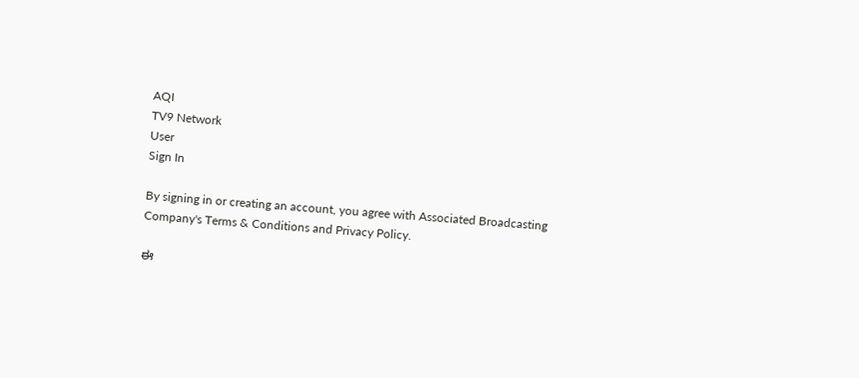AQI
TV9 Network
User
Sign In

By signing in or creating an account, you agree with Associated Broadcasting Company's Terms & Conditions and Privacy Policy.

ಈ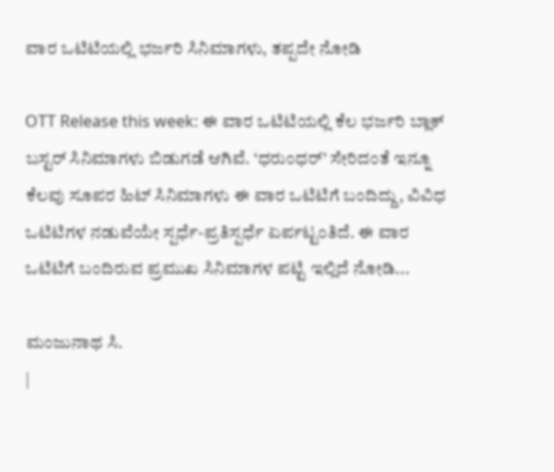ವಾರ ಒಟಿಟಿಯಲ್ಲಿ ಭರ್ಜರಿ ಸಿನಿಮಾಗಳು, ತಪ್ಪದೇ ನೋಡಿ

OTT Release this week: ಈ ವಾರ ಒಟಿಟಿಯಲ್ಲಿ ಕೆಲ ಭರ್ಜರಿ ಬ್ಲಾಕ್ ಬಸ್ಟರ್ ಸಿನಿಮಾಗಳು ಬಿಡುಗಡೆ ಆಗಿವೆ. ‘ಧರುಂಧರ್’ ಸೇರಿದಂತೆ ಇನ್ನೂ ಕೆಲವು ಸೂಪರ ಹಿಟ್ ಸಿನಿಮಾಗಳು ಈ ವಾರ ಒಟಿಟಿಗೆ ಬಂದಿದ್ದು, ವಿವಿಧ ಒಟಿಟಿಗಳ ನಡುವೆಯೇ ಸ್ಪರ್ಧೆ-ಪ್ರತಿಸ್ಪರ್ಧೆ ಏರ್ಪಟ್ಟಂತಿದೆ. ಈ ವಾರ ಒಟಿಟಿಗೆ ಬಂದಿರುವ ಪ್ರಮುಖ ಸಿನಿಮಾಗಳ ಪಟ್ಟಿ ಇಲ್ಲಿದೆ ನೋಡಿ...

ಮಂಜುನಾಥ ಸಿ.
|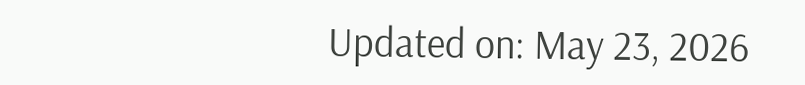Updated on: May 23, 2026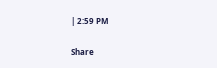| 2:59 PM

Share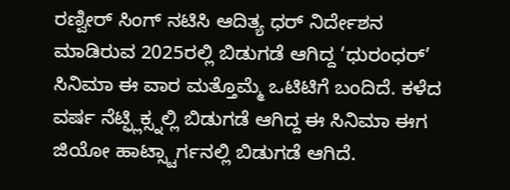ರಣ್ವೀರ್ ಸಿಂಗ್ ನಟಿಸಿ ಆದಿತ್ಯ ಧರ್ ನಿರ್ದೇಶನ ಮಾಡಿರುವ 2025ರಲ್ಲಿ ಬಿಡುಗಡೆ ಆಗಿದ್ದ ‘ಧುರಂಧರ್’ ಸಿನಿಮಾ ಈ ವಾರ ಮತ್ತೊಮ್ಮೆ ಒಟಿಟಿಗೆ ಬಂದಿದೆ. ಕಳೆದ ವರ್ಷ ನೆಟ್ಫ್ಲಿಕ್ಸ್ನಲ್ಲಿ ಬಿಡುಗಡೆ ಆಗಿದ್ದ ಈ ಸಿನಿಮಾ ಈಗ ಜಿಯೋ ಹಾಟ್ಸ್ಟಾರ್ಗನಲ್ಲಿ ಬಿಡುಗಡೆ ಆಗಿದೆ.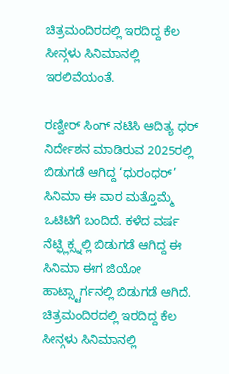ಚಿತ್ರಮಂದಿರದಲ್ಲಿ ಇರದಿದ್ದ ಕೆಲ ಸೀನ್ಗಳು ಸಿನಿಮಾನಲ್ಲಿ ಇರಲಿವೆಯಂತೆ.

ರಣ್ವೀರ್ ಸಿಂಗ್ ನಟಿಸಿ ಆದಿತ್ಯ ಧರ್ ನಿರ್ದೇಶನ ಮಾಡಿರುವ 2025ರಲ್ಲಿ ಬಿಡುಗಡೆ ಆಗಿದ್ದ ‘ಧುರಂಧರ್’ ಸಿನಿಮಾ ಈ ವಾರ ಮತ್ತೊಮ್ಮೆ ಒಟಿಟಿಗೆ ಬಂದಿದೆ. ಕಳೆದ ವರ್ಷ ನೆಟ್ಫ್ಲಿಕ್ಸ್ನಲ್ಲಿ ಬಿಡುಗಡೆ ಆಗಿದ್ದ ಈ ಸಿನಿಮಾ ಈಗ ಜಿಯೋ ಹಾಟ್ಸ್ಟಾರ್ಗನಲ್ಲಿ ಬಿಡುಗಡೆ ಆಗಿದೆ. ಚಿತ್ರಮಂದಿರದಲ್ಲಿ ಇರದಿದ್ದ ಕೆಲ ಸೀನ್ಗಳು ಸಿನಿಮಾನಲ್ಲಿ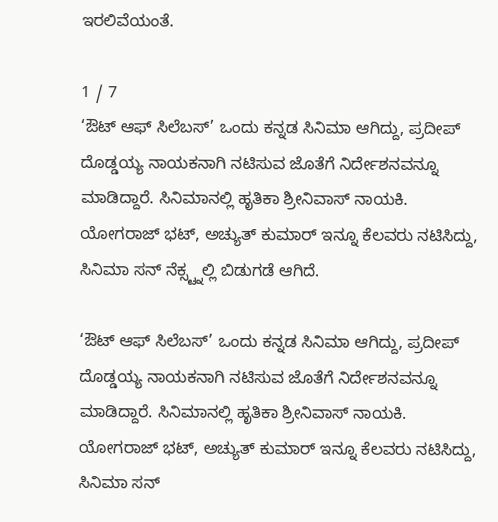ಇರಲಿವೆಯಂತೆ.

1 / 7
‘ಔಟ್ ಆಫ್ ಸಿಲೆಬಸ್’ ಒಂದು ಕನ್ನಡ ಸಿನಿಮಾ ಆಗಿದ್ದು, ಪ್ರದೀಪ್ ದೊಡ್ಡಯ್ಯ ನಾಯಕನಾಗಿ ನಟಿಸುವ ಜೊತೆಗೆ ನಿರ್ದೇಶನವನ್ನೂ ಮಾಡಿದ್ದಾರೆ. ಸಿನಿಮಾನಲ್ಲಿ ಹೃತಿಕಾ ಶ್ರೀನಿವಾಸ್ ನಾಯಕಿ. ಯೋಗರಾಜ್ ಭಟ್, ಅಚ್ಯುತ್ ಕುಮಾರ್ ಇನ್ನೂ ಕೆಲವರು ನಟಿಸಿದ್ದು, ಸಿನಿಮಾ ಸನ್ ನೆಕ್ಸ್ಟ್ನಲ್ಲಿ ಬಿಡುಗಡೆ ಆಗಿದೆ.

‘ಔಟ್ ಆಫ್ ಸಿಲೆಬಸ್’ ಒಂದು ಕನ್ನಡ ಸಿನಿಮಾ ಆಗಿದ್ದು, ಪ್ರದೀಪ್ ದೊಡ್ಡಯ್ಯ ನಾಯಕನಾಗಿ ನಟಿಸುವ ಜೊತೆಗೆ ನಿರ್ದೇಶನವನ್ನೂ ಮಾಡಿದ್ದಾರೆ. ಸಿನಿಮಾನಲ್ಲಿ ಹೃತಿಕಾ ಶ್ರೀನಿವಾಸ್ ನಾಯಕಿ. ಯೋಗರಾಜ್ ಭಟ್, ಅಚ್ಯುತ್ ಕುಮಾರ್ ಇನ್ನೂ ಕೆಲವರು ನಟಿಸಿದ್ದು, ಸಿನಿಮಾ ಸನ್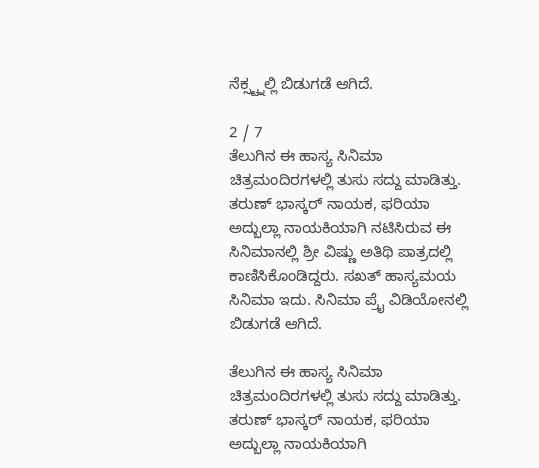ನೆಕ್ಸ್ಟ್ನಲ್ಲಿ ಬಿಡುಗಡೆ ಆಗಿದೆ.

2 / 7
ತೆಲುಗಿನ ಈ ಹಾಸ್ಯ ಸಿನಿಮಾ ಚಿತ್ರಮಂದಿರಗಳಲ್ಲಿ ತುಸು ಸದ್ದು ಮಾಡಿತ್ತು. ತರುಣ್ ಭಾಸ್ಕರ್ ನಾಯಕ, ಫರಿಯಾ ಅದ್ಬುಲ್ಲಾ ನಾಯಕಿಯಾಗಿ ನಟಿಸಿರುವ ಈ ಸಿನಿಮಾನಲ್ಲಿ ಶ್ರೀ ವಿಷ್ಣು ಅತಿಥಿ ಪಾತ್ರದಲ್ಲಿ ಕಾಣಿಸಿಕೊಂಡಿದ್ದರು. ಸಖತ್ ಹಾಸ್ಯಮಯ ಸಿನಿಮಾ ಇದು. ಸಿನಿಮಾ ಪ್ರೈ ವಿಡಿಯೋನಲ್ಲಿ ಬಿಡುಗಡೆ ಆಗಿದೆ.

ತೆಲುಗಿನ ಈ ಹಾಸ್ಯ ಸಿನಿಮಾ ಚಿತ್ರಮಂದಿರಗಳಲ್ಲಿ ತುಸು ಸದ್ದು ಮಾಡಿತ್ತು. ತರುಣ್ ಭಾಸ್ಕರ್ ನಾಯಕ, ಫರಿಯಾ ಅದ್ಬುಲ್ಲಾ ನಾಯಕಿಯಾಗಿ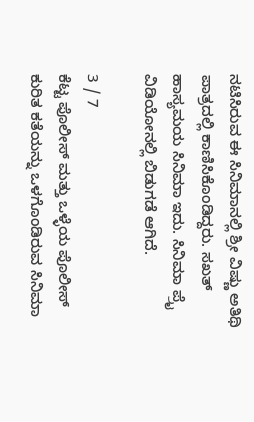ನಟಿಸಿರುವ ಈ ಸಿನಿಮಾನಲ್ಲಿ ಶ್ರೀ ವಿಷ್ಣು ಅತಿಥಿ ಪಾತ್ರದಲ್ಲಿ ಕಾಣಿಸಿಕೊಂಡಿದ್ದರು. ಸಖತ್ ಹಾಸ್ಯಮಯ ಸಿನಿಮಾ ಇದು. ಸಿನಿಮಾ ಪ್ರೈ ವಿಡಿಯೋನಲ್ಲಿ ಬಿಡುಗಡೆ ಆಗಿದೆ.

3 / 7
ಕೆಟ್ಟ ಪೊಲೀಸ್ ಮತ್ತು ಒಳ್ಳೆಯ ಪೊಲೀಸ್ ಕುರಿತ ಕತೆಯನ್ನು ಒಳಗೊಂಡಿರುವ ಸಿನಿಮಾ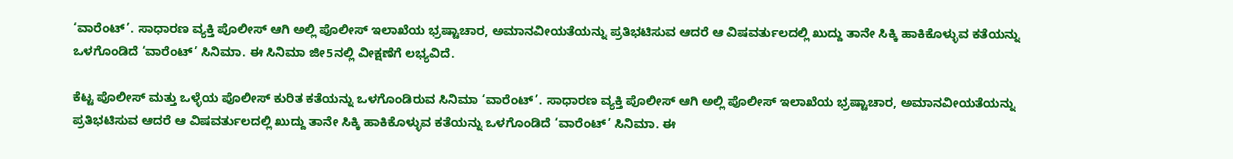‘ವಾರೆಂಟ್’. ಸಾಧಾರಣ ವ್ಯಕ್ತಿ ಪೊಲೀಸ್ ಆಗಿ ಅಲ್ಲಿ ಪೊಲೀಸ್ ಇಲಾಖೆಯ ಭ್ರಷ್ಟಾಚಾರ, ಅಮಾನವೀಯತೆಯನ್ನು ಪ್ರತಿಭಟಿಸುವ ಆದರೆ ಆ ವಿಷವರ್ತುಲದಲ್ಲಿ ಖುದ್ದು ತಾನೇ ಸಿಕ್ಕಿ ಹಾಕಿಕೊಳ್ಳುವ ಕತೆಯನ್ನು ಒಳಗೊಂಡಿದೆ ‘ವಾರೆಂಟ್’ ಸಿನಿಮಾ. ಈ ಸಿನಿಮಾ ಜೀ5ನಲ್ಲಿ ವೀಕ್ಷಣೆಗೆ ಲಭ್ಯವಿದೆ.

ಕೆಟ್ಟ ಪೊಲೀಸ್ ಮತ್ತು ಒಳ್ಳೆಯ ಪೊಲೀಸ್ ಕುರಿತ ಕತೆಯನ್ನು ಒಳಗೊಂಡಿರುವ ಸಿನಿಮಾ ‘ವಾರೆಂಟ್’. ಸಾಧಾರಣ ವ್ಯಕ್ತಿ ಪೊಲೀಸ್ ಆಗಿ ಅಲ್ಲಿ ಪೊಲೀಸ್ ಇಲಾಖೆಯ ಭ್ರಷ್ಟಾಚಾರ, ಅಮಾನವೀಯತೆಯನ್ನು ಪ್ರತಿಭಟಿಸುವ ಆದರೆ ಆ ವಿಷವರ್ತುಲದಲ್ಲಿ ಖುದ್ದು ತಾನೇ ಸಿಕ್ಕಿ ಹಾಕಿಕೊಳ್ಳುವ ಕತೆಯನ್ನು ಒಳಗೊಂಡಿದೆ ‘ವಾರೆಂಟ್’ ಸಿನಿಮಾ. ಈ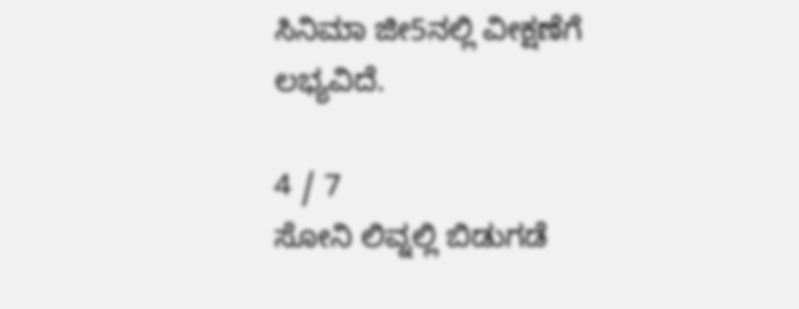ಸಿನಿಮಾ ಜೀ5ನಲ್ಲಿ ವೀಕ್ಷಣೆಗೆ ಲಭ್ಯವಿದೆ.

4 / 7
ಸೋನಿ ಲಿವ್ನಲ್ಲಿ ಬಿಡುಗಡೆ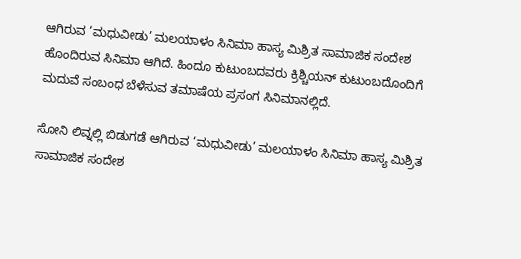ಆಗಿರುವ ‘ಮಧುವೀಡು’ ಮಲಯಾಳಂ ಸಿನಿಮಾ ಹಾಸ್ಯ ಮಿಶ್ರಿತ ಸಾಮಾಜಿಕ ಸಂದೇಶ ಹೊಂದಿರುವ ಸಿನಿಮಾ ಆಗಿದೆ. ಹಿಂದೂ ಕುಟುಂಬದವರು ಕ್ರಿಶ್ಚಿಯನ್ ಕುಟುಂಬದೊಂದಿಗೆ ಮದುವೆ ಸಂಬಂಧ ಬೆಳೆಸುವ ತಮಾಷೆಯ ಪ್ರಸಂಗ ಸಿನಿಮಾನಲ್ಲಿದೆ.

ಸೋನಿ ಲಿವ್ನಲ್ಲಿ ಬಿಡುಗಡೆ ಆಗಿರುವ ‘ಮಧುವೀಡು’ ಮಲಯಾಳಂ ಸಿನಿಮಾ ಹಾಸ್ಯ ಮಿಶ್ರಿತ ಸಾಮಾಜಿಕ ಸಂದೇಶ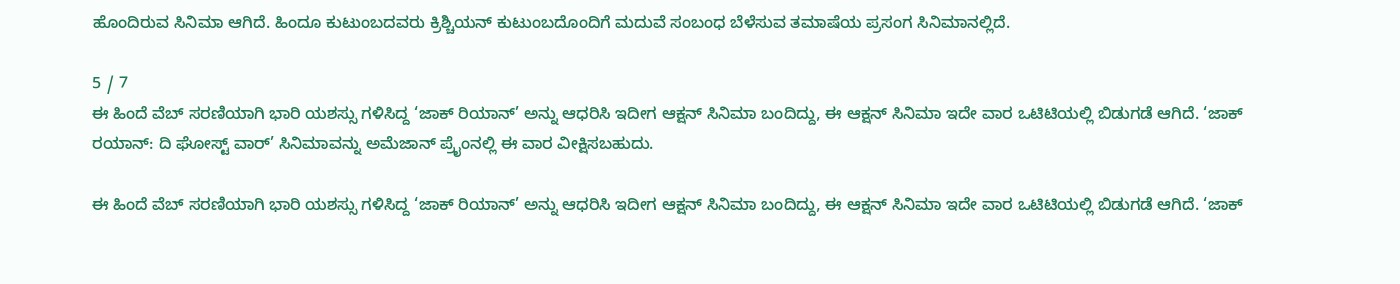ಹೊಂದಿರುವ ಸಿನಿಮಾ ಆಗಿದೆ. ಹಿಂದೂ ಕುಟುಂಬದವರು ಕ್ರಿಶ್ಚಿಯನ್ ಕುಟುಂಬದೊಂದಿಗೆ ಮದುವೆ ಸಂಬಂಧ ಬೆಳೆಸುವ ತಮಾಷೆಯ ಪ್ರಸಂಗ ಸಿನಿಮಾನಲ್ಲಿದೆ.

5 / 7
ಈ ಹಿಂದೆ ವೆಬ್ ಸರಣಿಯಾಗಿ ಭಾರಿ ಯಶಸ್ಸು ಗಳಿಸಿದ್ದ ‘ಜಾಕ್ ರಿಯಾನ್’ ಅನ್ನು ಆಧರಿಸಿ ಇದೀಗ ಆಕ್ಷನ್ ಸಿನಿಮಾ ಬಂದಿದ್ದು, ಈ ಆಕ್ಷನ್ ಸಿನಿಮಾ ಇದೇ ವಾರ ಒಟಿಟಿಯಲ್ಲಿ ಬಿಡುಗಡೆ ಆಗಿದೆ. ‘ಜಾಕ್ ರಯಾನ್: ದಿ ಘೋಸ್ಟ್ ವಾರ್’ ಸಿನಿಮಾವನ್ನು ಅಮೆಜಾನ್ ಪ್ರೈಂನಲ್ಲಿ ಈ ವಾರ ವೀಕ್ಷಿಸಬಹುದು.

ಈ ಹಿಂದೆ ವೆಬ್ ಸರಣಿಯಾಗಿ ಭಾರಿ ಯಶಸ್ಸು ಗಳಿಸಿದ್ದ ‘ಜಾಕ್ ರಿಯಾನ್’ ಅನ್ನು ಆಧರಿಸಿ ಇದೀಗ ಆಕ್ಷನ್ ಸಿನಿಮಾ ಬಂದಿದ್ದು, ಈ ಆಕ್ಷನ್ ಸಿನಿಮಾ ಇದೇ ವಾರ ಒಟಿಟಿಯಲ್ಲಿ ಬಿಡುಗಡೆ ಆಗಿದೆ. ‘ಜಾಕ್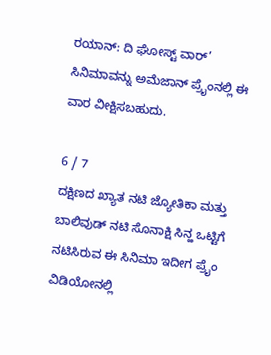ರಯಾನ್: ದಿ ಘೋಸ್ಟ್ ವಾರ್’ ಸಿನಿಮಾವನ್ನು ಅಮೆಜಾನ್ ಪ್ರೈಂನಲ್ಲಿ ಈ ವಾರ ವೀಕ್ಷಿಸಬಹುದು.

6 / 7
ದಕ್ಷಿಣದ ಖ್ಯಾತ ನಟಿ ಜ್ಯೋತಿಕಾ ಮತ್ತು ಬಾಲಿವುಡ್ ನಟಿ ಸೊನಾಕ್ಷಿ ಸಿನ್ಹ ಒಟ್ಟಿಗೆ ನಟಿಸಿರುವ ಈ ಸಿನಿಮಾ ಇದೀಗ ಪ್ರೈಂ ವಿಡಿಯೋನಲ್ಲಿ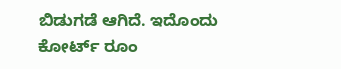ಬಿಡುಗಡೆ ಆಗಿದೆ. ಇದೊಂದು ಕೋರ್ಟ್ ರೂಂ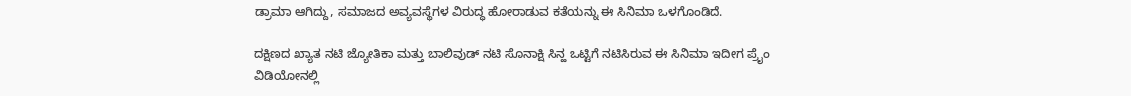ಡ್ರಾಮಾ ಆಗಿದ್ದು, ಸಮಾಜದ ಅವ್ಯವಸ್ಥೆಗಳ ವಿರುದ್ಧ ಹೋರಾಡುವ ಕತೆಯನ್ನು ಈ ಸಿನಿಮಾ ಒಳಗೊಂಡಿದೆ.

ದಕ್ಷಿಣದ ಖ್ಯಾತ ನಟಿ ಜ್ಯೋತಿಕಾ ಮತ್ತು ಬಾಲಿವುಡ್ ನಟಿ ಸೊನಾಕ್ಷಿ ಸಿನ್ಹ ಒಟ್ಟಿಗೆ ನಟಿಸಿರುವ ಈ ಸಿನಿಮಾ ಇದೀಗ ಪ್ರೈಂ ವಿಡಿಯೋನಲ್ಲಿ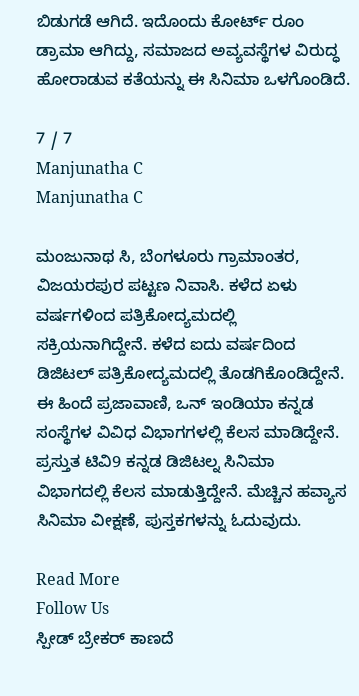ಬಿಡುಗಡೆ ಆಗಿದೆ. ಇದೊಂದು ಕೋರ್ಟ್ ರೂಂ ಡ್ರಾಮಾ ಆಗಿದ್ದು, ಸಮಾಜದ ಅವ್ಯವಸ್ಥೆಗಳ ವಿರುದ್ಧ ಹೋರಾಡುವ ಕತೆಯನ್ನು ಈ ಸಿನಿಮಾ ಒಳಗೊಂಡಿದೆ.

7 / 7
Manjunatha C
Manjunatha C

ಮಂಜುನಾಥ ಸಿ, ಬೆಂಗಳೂರು ಗ್ರಾಮಾಂತರ, ವಿಜಯರಪುರ ಪಟ್ಟಣ ನಿವಾಸಿ. ಕಳೆದ ಏಳು ವರ್ಷಗಳಿಂದ ಪತ್ರಿಕೋದ್ಯಮದಲ್ಲಿ ಸಕ್ರಿಯನಾಗಿದ್ದೇನೆ. ಕಳೆದ ಐದು ವರ್ಷದಿಂದ ಡಿಜಿಟಲ್ ಪತ್ರಿಕೋದ್ಯಮದಲ್ಲಿ ತೊಡಗಿಕೊಂಡಿದ್ದೇನೆ. ಈ ಹಿಂದೆ ಪ್ರಜಾವಾಣಿ, ಒನ್ ಇಂಡಿಯಾ ಕನ್ನಡ ಸಂಸ್ಥೆಗಳ ವಿವಿಧ ವಿಭಾಗಗಳಲ್ಲಿ ಕೆಲಸ ಮಾಡಿದ್ದೇನೆ. ಪ್ರಸ್ತುತ ಟಿವಿ9 ಕನ್ನಡ ಡಿಜಿಟಲ್ನ ಸಿನಿಮಾ ವಿಭಾಗದಲ್ಲಿ ಕೆಲಸ ಮಾಡುತ್ತಿದ್ದೇನೆ. ಮೆಚ್ಚಿನ ಹವ್ಯಾಸ ಸಿನಿಮಾ ವೀಕ್ಷಣೆ, ಪುಸ್ತಕಗಳನ್ನು ಓದುವುದು.

Read More
Follow Us
ಸ್ಪೀಡ್ ಬ್ರೇಕರ್ ಕಾಣದೆ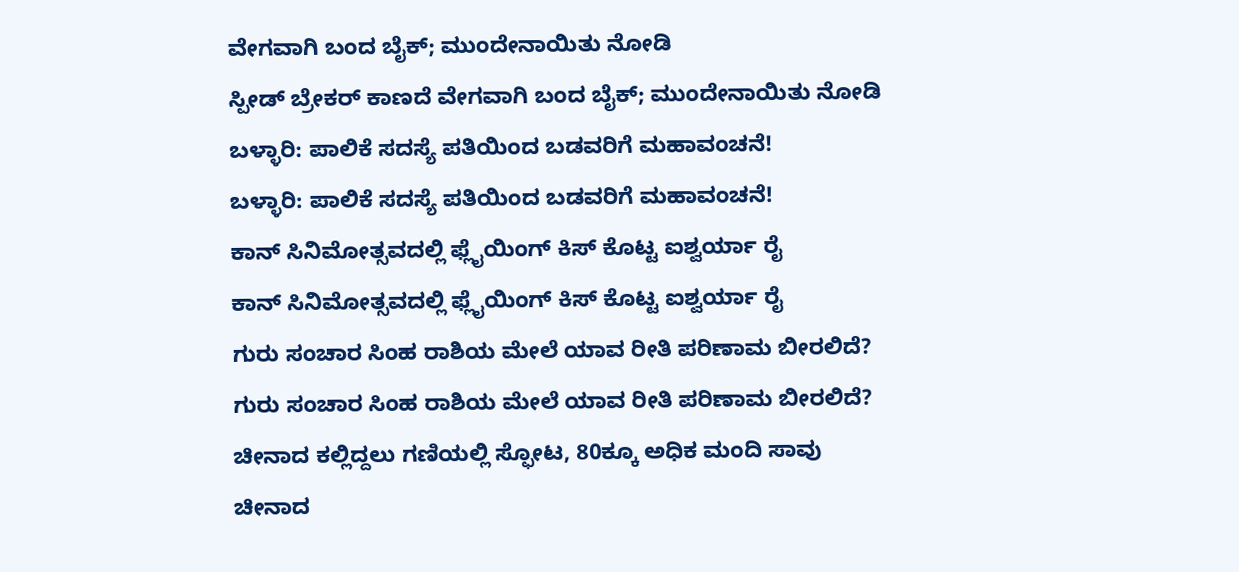ವೇಗವಾಗಿ ಬಂದ ಬೈಕ್; ಮುಂದೇನಾಯಿತು ನೋಡಿ
ಸ್ಪೀಡ್ ಬ್ರೇಕರ್ ಕಾಣದೆ ವೇಗವಾಗಿ ಬಂದ ಬೈಕ್; ಮುಂದೇನಾಯಿತು ನೋಡಿ
ಬಳ್ಳಾರಿ: ಪಾಲಿಕೆ ಸದಸ್ಯೆ ಪತಿಯಿಂದ ಬಡವರಿಗೆ ಮಹಾವಂಚನೆ!
ಬಳ್ಳಾರಿ: ಪಾಲಿಕೆ ಸದಸ್ಯೆ ಪತಿಯಿಂದ ಬಡವರಿಗೆ ಮಹಾವಂಚನೆ!
ಕಾನ್ ಸಿನಿಮೋತ್ಸವದಲ್ಲಿ ಫ್ಲೈಯಿಂಗ್ ಕಿಸ್ ಕೊಟ್ಟ ಐಶ್ವರ್ಯಾ ರೈ
ಕಾನ್ ಸಿನಿಮೋತ್ಸವದಲ್ಲಿ ಫ್ಲೈಯಿಂಗ್ ಕಿಸ್ ಕೊಟ್ಟ ಐಶ್ವರ್ಯಾ ರೈ
ಗುರು ಸಂಚಾರ ಸಿಂಹ ರಾಶಿಯ ಮೇಲೆ ಯಾವ ರೀತಿ ಪರಿಣಾಮ ಬೀರಲಿದೆ?
ಗುರು ಸಂಚಾರ ಸಿಂಹ ರಾಶಿಯ ಮೇಲೆ ಯಾವ ರೀತಿ ಪರಿಣಾಮ ಬೀರಲಿದೆ?
ಚೀನಾದ ಕಲ್ಲಿದ್ದಲು ಗಣಿಯಲ್ಲಿ ಸ್ಫೋಟ, 80ಕ್ಕೂ ಅಧಿಕ ಮಂದಿ ಸಾವು
ಚೀನಾದ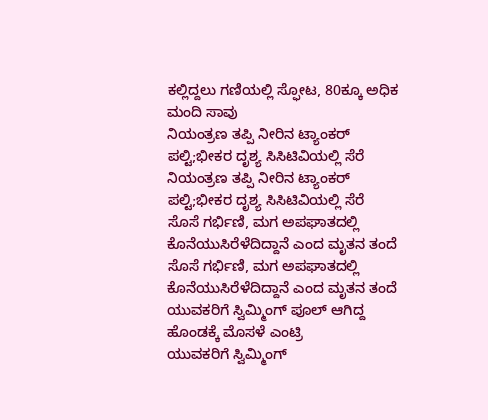ಕಲ್ಲಿದ್ದಲು ಗಣಿಯಲ್ಲಿ ಸ್ಫೋಟ, 80ಕ್ಕೂ ಅಧಿಕ ಮಂದಿ ಸಾವು
ನಿಯಂತ್ರಣ ತಪ್ಪಿ ನೀರಿನ ಟ್ಯಾಂಕರ್ ಪಲ್ಟಿ;ಭೀಕರ ದೃಶ್ಯ ಸಿಸಿಟಿವಿಯಲ್ಲಿ ಸೆರೆ
ನಿಯಂತ್ರಣ ತಪ್ಪಿ ನೀರಿನ ಟ್ಯಾಂಕರ್ ಪಲ್ಟಿ;ಭೀಕರ ದೃಶ್ಯ ಸಿಸಿಟಿವಿಯಲ್ಲಿ ಸೆರೆ
ಸೊಸೆ ಗರ್ಭಿಣಿ, ಮಗ ಅಪಘಾತದಲ್ಲಿ ಕೊನೆಯುಸಿರೆಳೆದಿದ್ದಾನೆ ಎಂದ ಮೃತನ ತಂದೆ
ಸೊಸೆ ಗರ್ಭಿಣಿ, ಮಗ ಅಪಘಾತದಲ್ಲಿ ಕೊನೆಯುಸಿರೆಳೆದಿದ್ದಾನೆ ಎಂದ ಮೃತನ ತಂದೆ
ಯುವಕರಿಗೆ ಸ್ವಿಮ್ಮಿಂಗ್ ಪೂಲ್ ಆಗಿದ್ದ ಹೊಂಡಕ್ಕೆ ಮೊಸಳೆ ಎಂಟ್ರಿ
ಯುವಕರಿಗೆ ಸ್ವಿಮ್ಮಿಂಗ್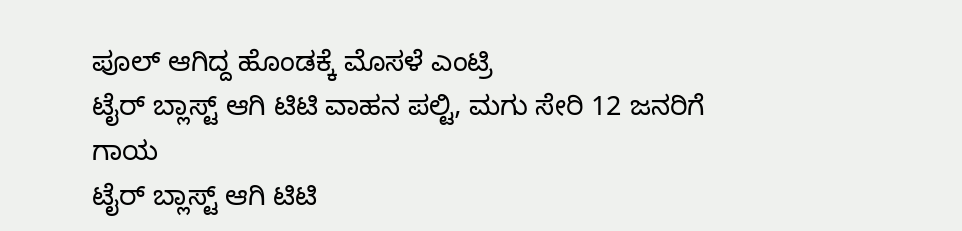ಪೂಲ್ ಆಗಿದ್ದ ಹೊಂಡಕ್ಕೆ ಮೊಸಳೆ ಎಂಟ್ರಿ
ಟೈರ್ ಬ್ಲಾಸ್ಟ್ ಆಗಿ ಟಿಟಿ ವಾಹನ ಪಲ್ಟಿ, ಮಗು ಸೇರಿ 12 ಜನರಿಗೆ ಗಾಯ
ಟೈರ್ ಬ್ಲಾಸ್ಟ್ ಆಗಿ ಟಿಟಿ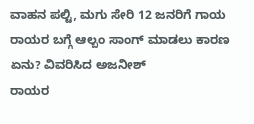ವಾಹನ ಪಲ್ಟಿ, ಮಗು ಸೇರಿ 12 ಜನರಿಗೆ ಗಾಯ
ರಾಯರ ಬಗ್ಗೆ ಆಲ್ಬಂ ಸಾಂಗ್ ಮಾಡಲು ಕಾರಣ ಏನು? ವಿವರಿಸಿದ ಅಜನೀಶ್
ರಾಯರ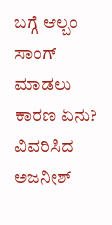ಬಗ್ಗೆ ಆಲ್ಬಂ ಸಾಂಗ್ ಮಾಡಲು ಕಾರಣ ಏನು? ವಿವರಿಸಿದ ಅಜನೀಶ್